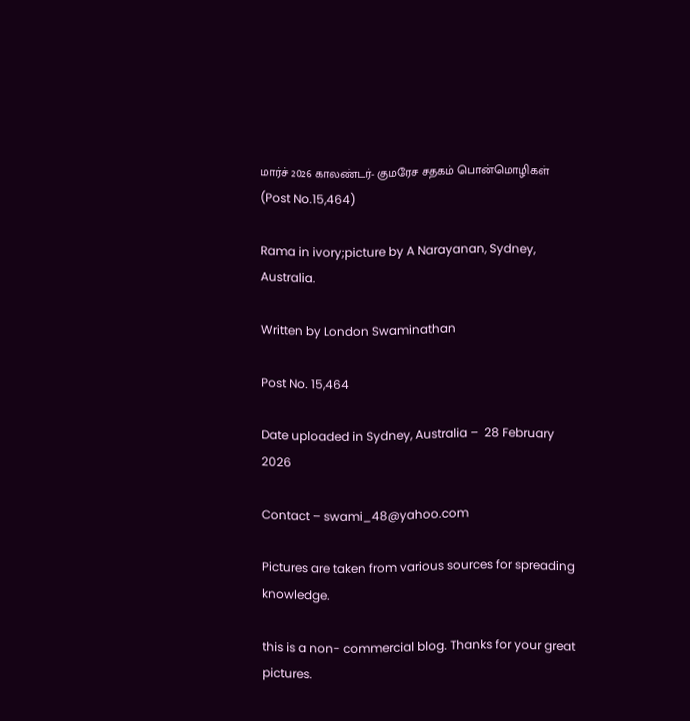மார்ச் 2026 காலண்டர்- குமரேச சதகம் பொன்மொழிகள் (Post No.15,464)

Rama in ivory;picture by A Narayanan, Sydney, Australia.

Written by London Swaminathan

Post No. 15,464

Date uploaded in Sydney, Australia –  28 February 2026

Contact – swami_48@yahoo.com

Pictures are taken from various sources for spreading knowledge.

this is a non- commercial blog. Thanks for your great pictures.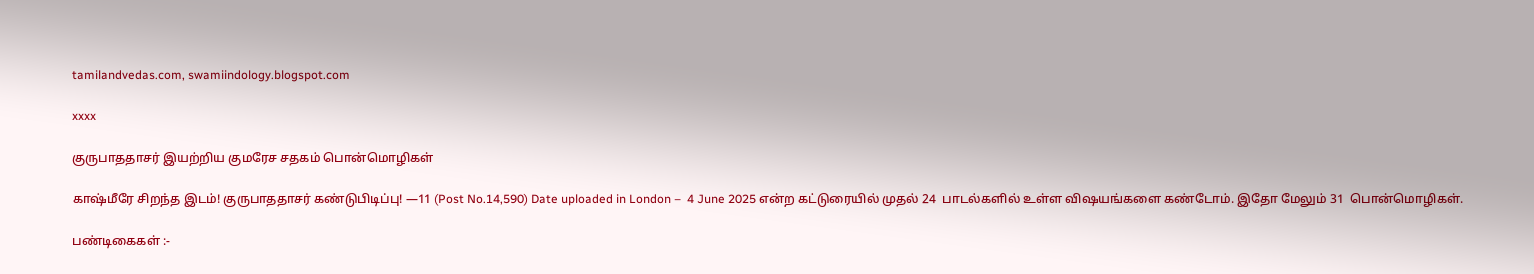tamilandvedas.com, swamiindology.blogspot.com

xxxx

குருபாததாசர் இயற்றிய குமரேச சதகம் பொன்மொழிகள்

காஷ்மீரே சிறந்த இடம்! குருபாததாசர் கண்டுபிடிப்பு! —11 (Post No.14,590) Date uploaded in London –  4 June 2025 என்ற கட்டுரையில் முதல் 24  பாடல்களில் உள்ள விஷயங்களை கண்டோம். இதோ மேலும் 31  பொன்மொழிகள்.

பண்டிகைகள் :-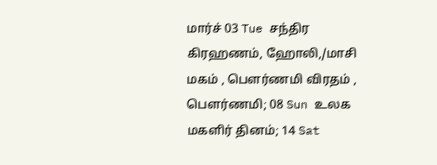மார்ச் 03 Tue சந்திர கிரஹணம், ஹோலி,/மாசி மகம் , பௌர்ணமி விரதம் , பௌர்ணமி; 08 Sun உலக மகளிர் தினம்; 14 Sat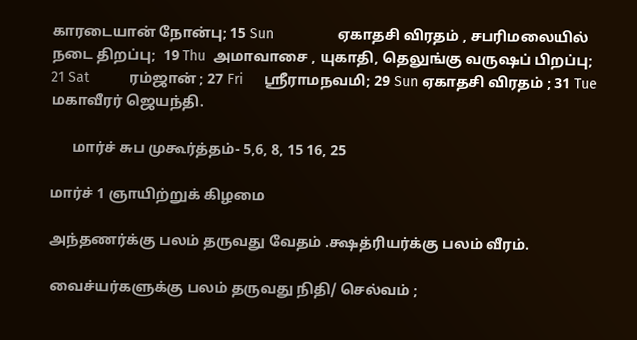காரடையான் நோன்பு; 15 Sun                ஏகாதசி விரதம் , சபரிமலையில் நடை திறப்பு;  19 Thu  அமாவாசை , யுகாதி, தெலுங்கு வருஷப் பிறப்பு; 21 Sat          ரம்ஜான் ; 27 Fri     ஸ்ரீராமநவமி; 29 Sun ஏகாதசி விரதம் ; 31 Tue            மகாவீரர் ஜெயந்தி.

      மார்ச் சுப முகூர்த்தம்- 5,6, 8, 15 16, 25

மார்ச் 1 ஞாயிற்றுக் கிழமை

அந்தணர்க்கு பலம் தருவது வேதம் .க்ஷத்ரியர்க்கு பலம் வீரம்.

வைச்யர்களுக்கு பலம் தருவது நிதி/ செல்வம் ;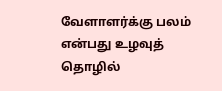வேளாளர்க்கு பலம் என்பது உழவுத் தொழில்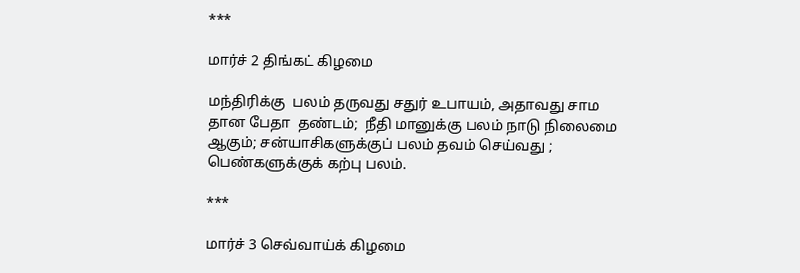***

மார்ச் 2 திங்கட் கிழமை

மந்திரிக்கு  பலம் தருவது சதுர் உபாயம், அதாவது சாம தான பேதா  தண்டம்;  நீதி மானுக்கு பலம் நாடு நிலைமை ஆகும்; சன்யாசிகளுக்குப் பலம் தவம் செய்வது ; பெண்களுக்குக் கற்பு பலம்.

***

மார்ச் 3 செவ்வாய்க் கிழமை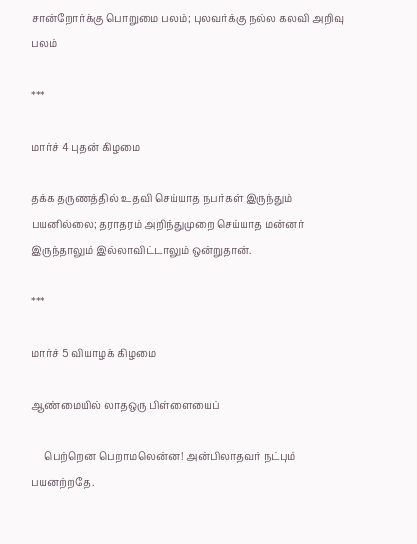சான்றோர்க்கு பொறுமை பலம்; புலவர்க்கு நல்ல கலவி அறிவு பலம்

***

மார்ச் 4 புதன் கிழமை

தக்க தருணத்தில் உதவி செய்யாத நபர்கள் இருந்தும் பயனில்லை; தராதரம் அறிந்துமுறை செய்யாத மன்னர் இருந்தாலும் இல்லாவிட்டாலும் ஒன்றுதான்.

***

மார்ச் 5 வியாழக் கிழமை

ஆண்மையில் லாதஒரு பிள்ளையைப்

     பெற்றென பெறாமலென்ன! அன்பிலாதவர் நட்பும் பயனற்றதே.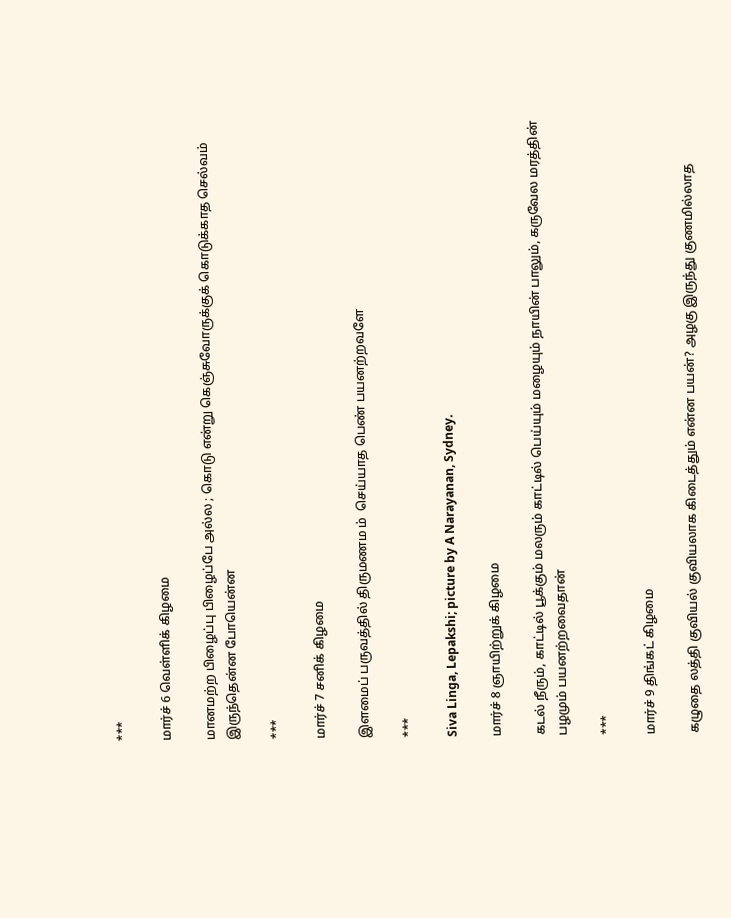***

மார்ச் 6 வெள்ளிக் கிழமை

மானமற்ற பிழைப்பு பிழைப்பே அல்ல ; கொடு என்று கெஞ்சுவோருக்குக் கொடுக்காத செல்வம் இருந்தென்ன போயென்ன

***

மார்ச் 7 சனிக் கிழமை

இளமைப் பருவத்தில் திருமணம ம்  செய்யாத பெண் பயனற்றவளே

***

Siva Linga, Lepakshi; picture by A Narayanan, Sydney.

மார்ச் 8 ஞாயிற்றுக் கிழமை

கடல் நீரும், காட்டில் பூக்கும் மலரும் காட்டில் பெய்யும் மழையும் நாயின் பாலும், கருவேல மரத்தின் பழமும் பயனற்றவைதான்

***

மார்ச் 9 திங்கட் கிழமை

கழுதை லத்தி குவியல் குவியலாக கிடைத்தும் என்ன பயன்? அழகு இருந்து குணமில்லாத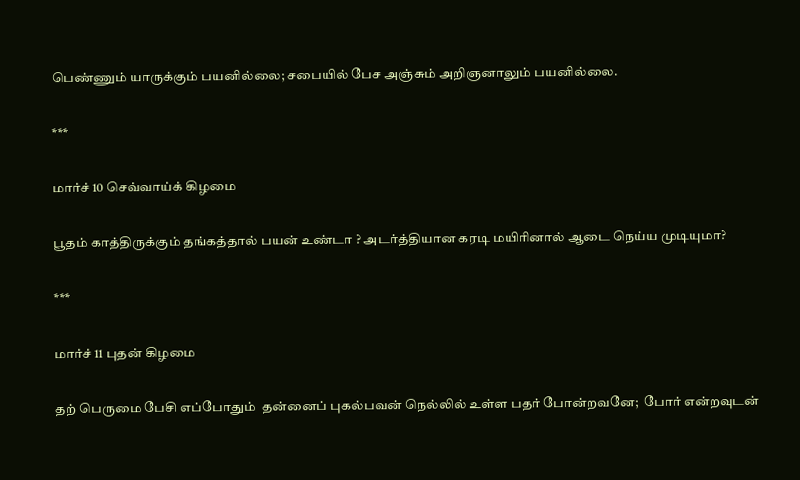பெண்ணும் யாருக்கும் பயனில்லை; சபையில் பேச அஞ்சும் அறிஞனாலும் பயனில்லை.

***

மார்ச் 10 செவ்வாய்க் கிழமை

பூதம் காத்திருக்கும் தங்கத்தால் பயன் உண்டா ? அடர்த்தியான கரடி மயிரினால் ஆடை நெய்ய முடியுமா?

***

மார்ச் 11 புதன் கிழமை

தற் பெருமை பேசி எப்போதும்  தன்னைப் புகல்பவன் நெல்லில் உள்ள பதர் போன்றவனே;  போர் என்றவுடன்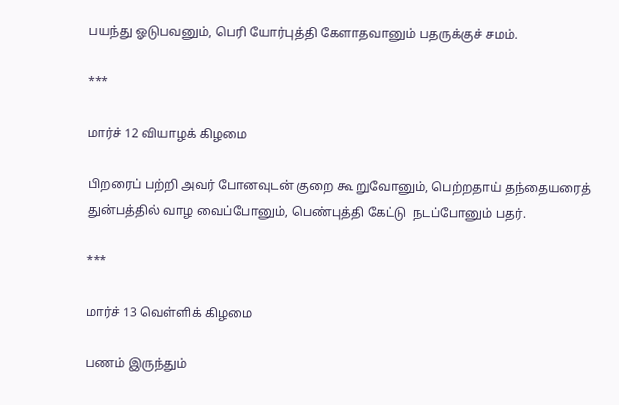பயந்து ஓடுபவனும், பெரி யோர்புத்தி கேளாதவானும் பதருக்குச் சமம்.

***

மார்ச் 12 வியாழக் கிழமை

பிறரைப் பற்றி அவர் போனவுடன் குறை கூ றுவோனும், பெற்றதாய் தந்தையரைத் துன்பத்தில் வாழ வைப்போனும், பெண்புத்தி கேட்டு  நடப்போனும் பதர்.

***

மார்ச் 13 வெள்ளிக் கிழமை

பணம் இருந்தும்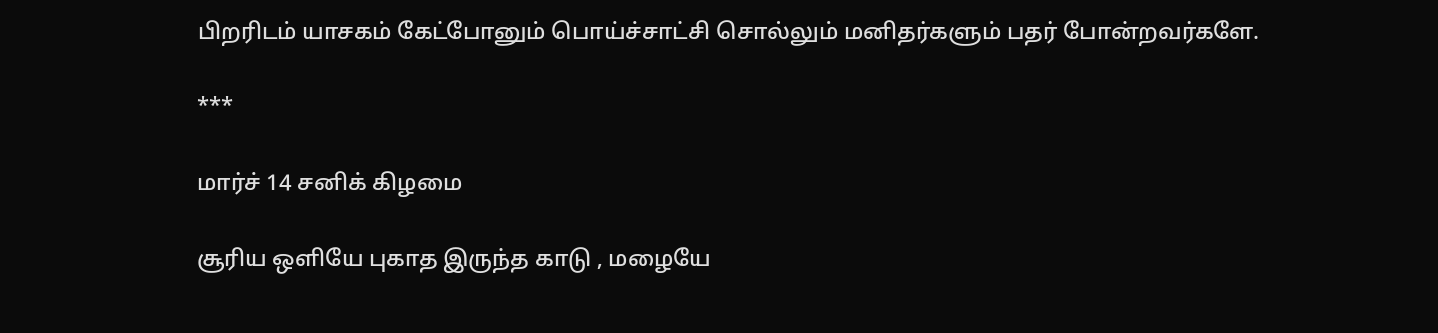பிறரிடம் யாசகம் கேட்போனும் பொய்ச்சாட்சி சொல்லும் மனிதர்களும் பதர் போன்றவர்களே.

***

மார்ச் 14 சனிக் கிழமை

சூரிய ஒளியே புகாத இருந்த காடு , மழையே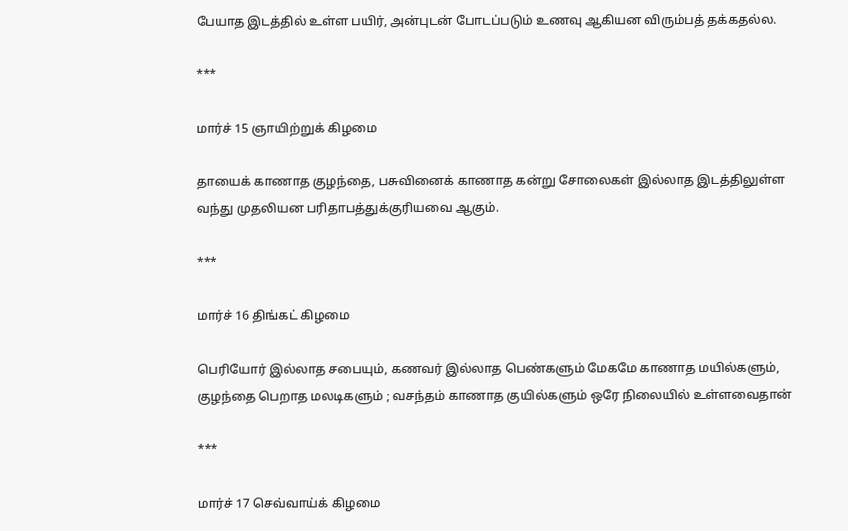பேயாத இடத்தில் உள்ள பயிர், அன்புடன் போடப்படும் உணவு ஆகியன விரும்பத் தக்கதல்ல.

***

மார்ச் 15 ஞாயிற்றுக் கிழமை

தாயைக் காணாத குழந்தை, பசுவினைக் காணாத கன்று சோலைகள் இல்லாத இடத்திலுள்ள வந்து முதலியன பரிதாபத்துக்குரியவை ஆகும்.

***

மார்ச் 16 திங்கட் கிழமை

பெரியோர் இல்லாத சபையும், கணவர் இல்லாத பெண்களும் மேகமே காணாத மயில்களும், குழந்தை பெறாத மலடிகளும் ; வசந்தம் காணாத குயில்களும் ஒரே நிலையில் உள்ளவைதான்

***

மார்ச் 17 செவ்வாய்க் கிழமை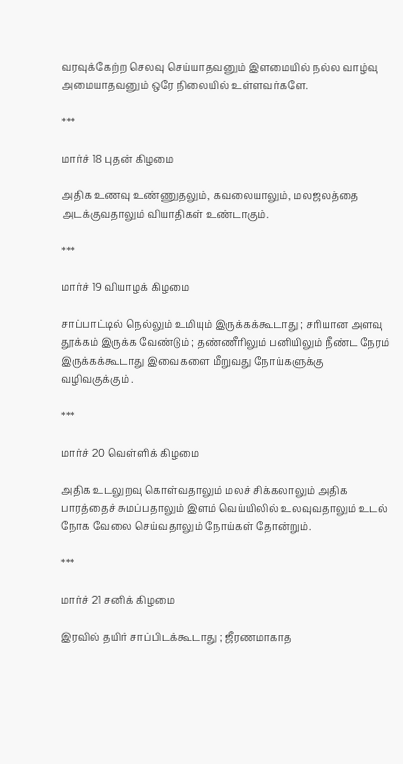வரவுக்கேற்ற செலவு செய்யாதவனும் இளமையில் நல்ல வாழ்வு அமையாதவனும் ஒரே நிலையில் உள்ளவர்களே.

***

மார்ச் 18 புதன் கிழமை

அதிக உணவு உண்ணுதலும், கவலையாலும், மலஜலத்தை அடக்குவதாலும் வியாதிகள் உண்டாகும்.

***

மார்ச் 19 வியாழக் கிழமை

சாப்பாட்டில் நெல்லும் உமியும் இருக்கக்கூடாது ; சரியான அளவு தூக்கம் இருக்க வேண்டும் ; தண்ணீரிலும் பனியிலும் நீண்ட நேரம் இருக்கக்கூடாது இவைகளை மீறுவது நோய்களுக்கு வழிவகுக்கும் .

***

மார்ச் 20 வெள்ளிக் கிழமை

அதிக உடலுறவு கொள்வதாலும் மலச் சிக்கலாலும் அதிக பாரத்தைச் சுமப்பதாலும் இளம் வெய்யிலில் உலவுவதாலும் உடல் நோக வேலை செய்வதாலும் நோய்கள் தோன்றும்.

***

மார்ச் 21 சனிக் கிழமை

இரவில் தயிர் சாப்பிடக்கூடாது ; ஜீரணமாகாத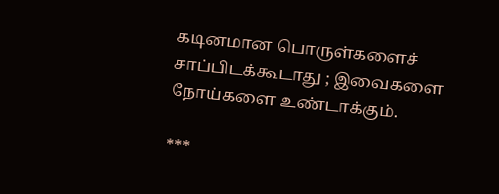கடினமான பொருள்களைச்  சாப்பிடக்கூடாது ; இவைகளை நோய்களை உண்டாக்கும்.

***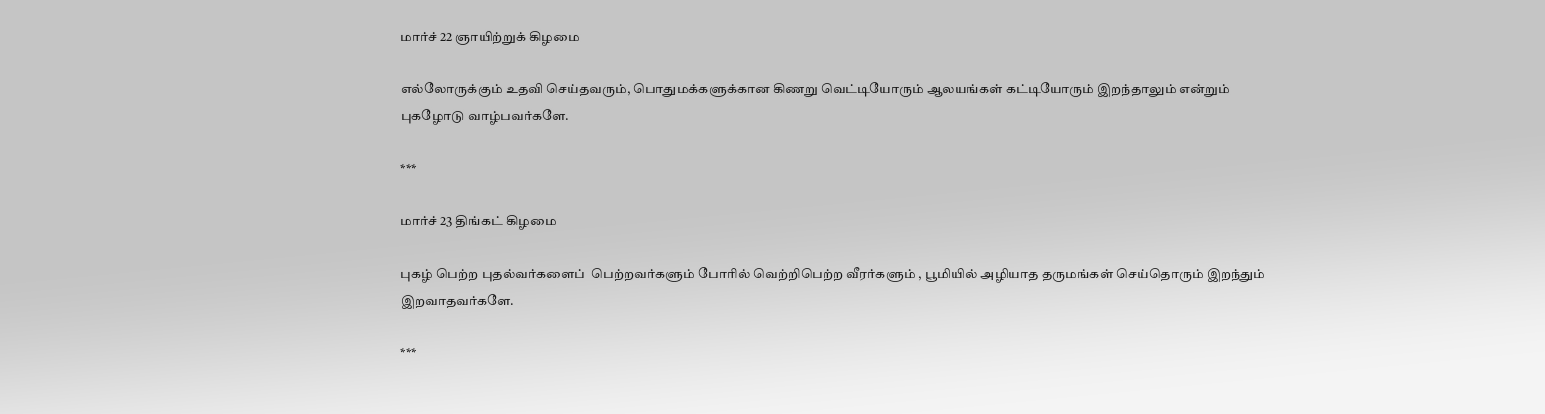மார்ச் 22 ஞாயிற்றுக் கிழமை

எல்லோருக்கும் உதவி செய்தவரும், பொதுமக்களுக்கான கிணறு வெட்டியோரும் ஆலயங்கள் கட்டியோரும் இறந்தாலும் என்றும்  புகழோடு வாழ்பவர்களே.

***

மார்ச் 23 திங்கட் கிழமை

புகழ் பெற்ற புதல்வர்களைப்  பெற்றவர்களும் போரில் வெற்றிபெற்ற வீரர்களும் , பூமியில் அழியாத தருமங்கள் செய்தொரும் இறந்தும் இறவாதவர்களே.

***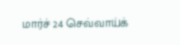மார்ச் 24 செவ்வாய்க்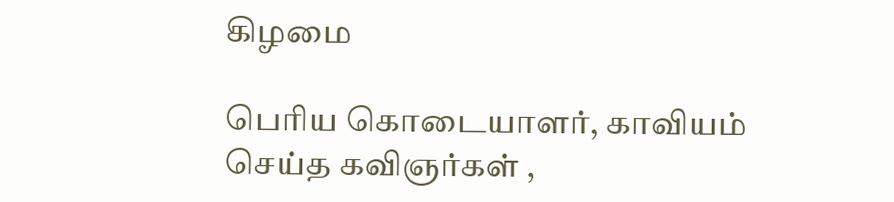கிழமை

பெரிய கொடையாளர், காவியம் செய்த கவிஞர்கள் ,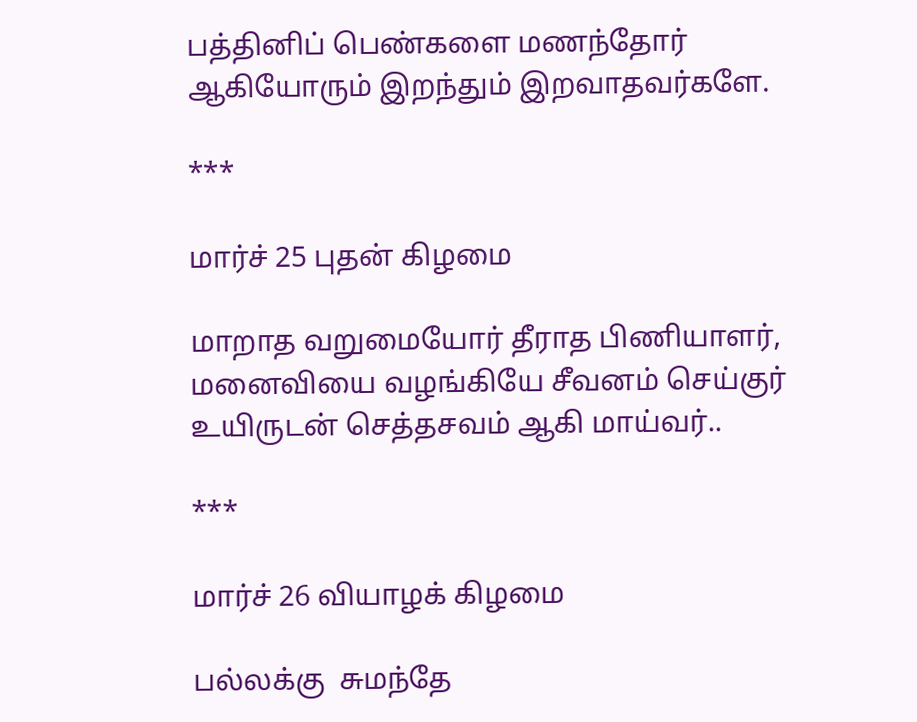பத்தினிப் பெண்களை மணந்தோர் ஆகியோரும் இறந்தும் இறவாதவர்களே.

***

மார்ச் 25 புதன் கிழமை

மாறாத வறுமையோர் தீராத பிணியாளர், மனைவியை வழங்கியே சீவனம் செய்குர் உயிருடன் செத்தசவம் ஆகி மாய்வர்..

***

மார்ச் 26 வியாழக் கிழமை

பல்லக்கு  சுமந்தே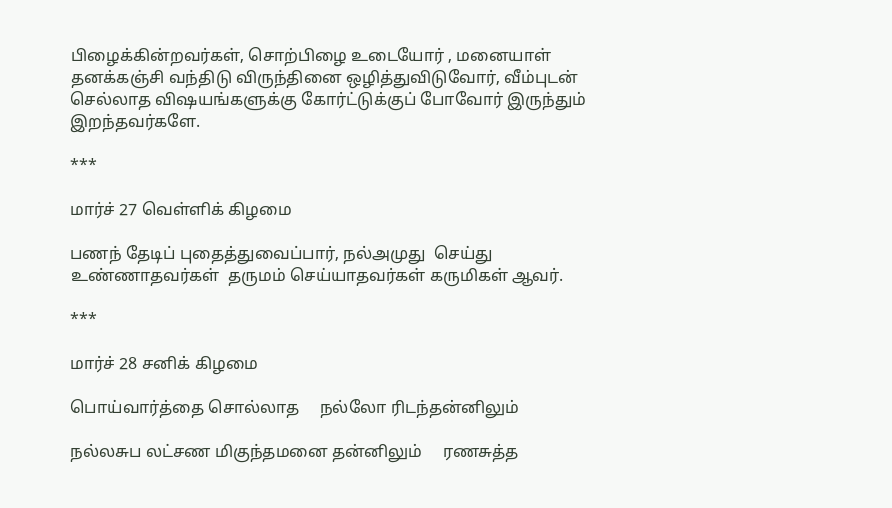பிழைக்கின்றவர்கள், சொற்பிழை உடையோர் , மனையாள் தனக்கஞ்சி வந்திடு விருந்தினை ஒழித்துவிடுவோர், வீம்புடன் செல்லாத விஷயங்களுக்கு கோர்ட்டுக்குப் போவோர் இருந்தும் இறந்தவர்களே.

***

மார்ச் 27 வெள்ளிக் கிழமை

பணந் தேடிப் புதைத்துவைப்பார், நல்அமுது  செய்து  உண்ணாதவர்கள்  தருமம் செய்யாதவர்கள் கருமிகள் ஆவர்.

***

மார்ச் 28 சனிக் கிழமை

பொய்வார்த்தை சொல்லாத     நல்லோ ரிடந்தன்னிலும்

நல்லசுப லட்சண மிகுந்தமனை தன்னிலும்     ரணசுத்த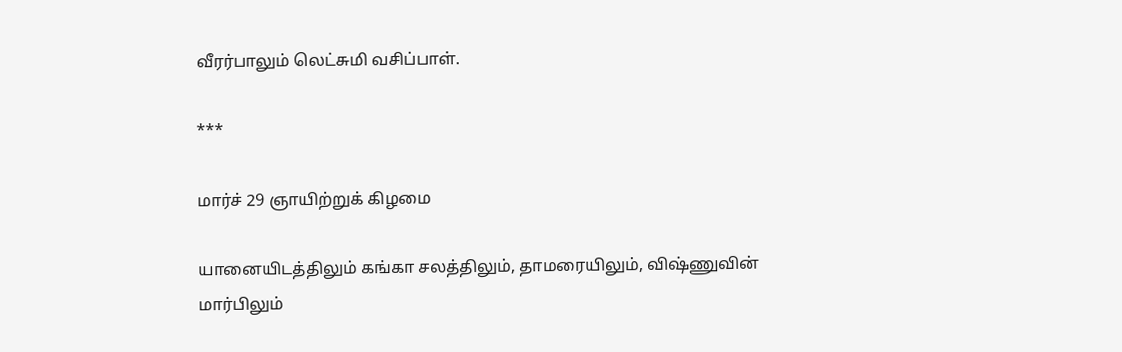வீரர்பாலும் லெட்சுமி வசிப்பாள்.

***

மார்ச் 29 ஞாயிற்றுக் கிழமை

யானையிடத்திலும் கங்கா சலத்திலும், தாமரையிலும், விஷ்ணுவின்  மார்பிலும்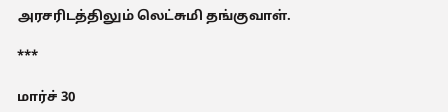அரசரிடத்திலும் லெட்சுமி தங்குவாள்.

***

மார்ச் 30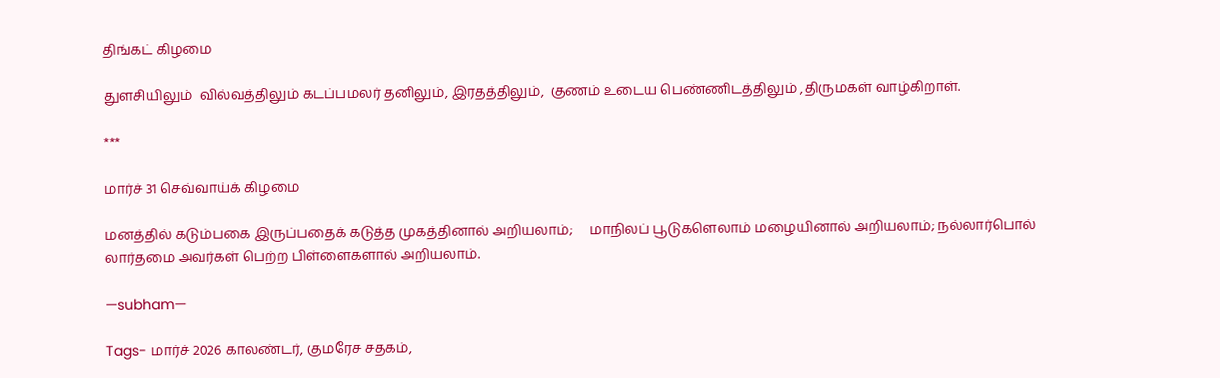திங்கட் கிழமை

துளசியிலும்  வில்வத்திலும் கடப்பமலர் தனிலும், இரதத்திலும்,  குணம் உடைய பெண்ணிடத்திலும் ,திருமகள் வாழ்கிறாள்.

***

மார்ச் 31 செவ்வாய்க் கிழமை

மனத்தில் கடும்பகை இருப்பதைக் கடுத்த முகத்தினால் அறியலாம்;     மாநிலப் பூடுகளெலாம் மழையினால் அறியலாம்; நல்லார்பொல்  லார்தமை அவர்கள் பெற்ற பிள்ளைகளால் அறியலாம்.

—subham—

Tags- மார்ச் 2026 காலண்டர், குமரேச சதகம்,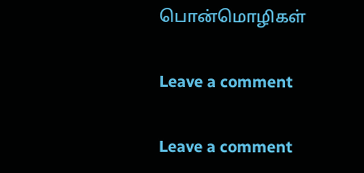பொன்மொழிகள்

Leave a comment

Leave a comment